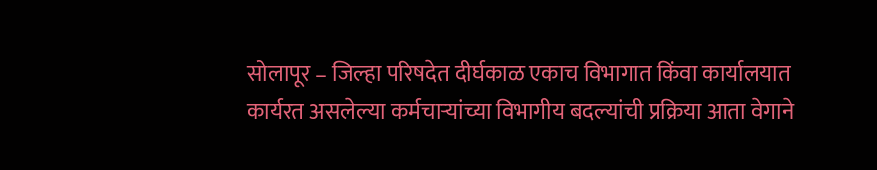सोलापूर – जिल्हा परिषदेत दीर्घकाळ एकाच विभागात किंवा कार्यालयात कार्यरत असलेल्या कर्मचाऱ्यांच्या विभागीय बदल्यांची प्रक्रिया आता वेगाने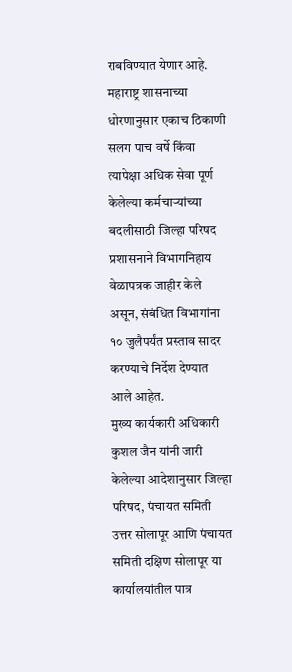राबविण्यात येणार आहे. महाराष्ट्र शासनाच्या धोरणानुसार एकाच ठिकाणी सलग पाच वर्षे किंवा त्यापेक्षा अधिक सेवा पूर्ण केलेल्या कर्मचाऱ्यांच्या बदलीसाठी जिल्हा परिषद प्रशासनाने विभागनिहाय वेळापत्रक जाहीर केले असून, संबंधित विभागांना १० जुलैपर्यंत प्रस्ताव सादर करण्याचे निर्देश देण्यात आले आहेत.
मुख्य कार्यकारी अधिकारी कुशल जैन यांनी जारी केलेल्या आदेशानुसार जिल्हा परिषद, पंचायत समिती उत्तर सोलापूर आणि पंचायत समिती दक्षिण सोलापूर या कार्यालयांतील पात्र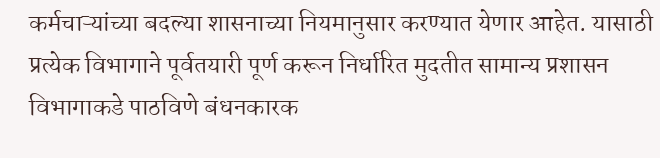कर्मचाऱ्यांच्या बदल्या शासनाच्या नियमानुसार करण्यात येणार आहेत. यासाठी प्रत्येक विभागाने पूर्वतयारी पूर्ण करून निर्धारित मुदतीत सामान्य प्रशासन विभागाकडे पाठविणे बंधनकारक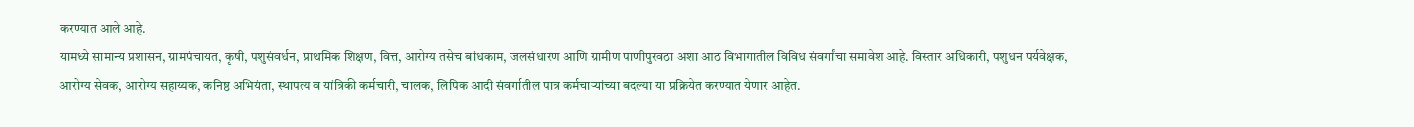करण्यात आले आहे.
यामध्ये सामान्य प्रशासन, ग्रामपंचायत, कृषी, पशुसंवर्धन, प्राथमिक शिक्षण, वित्त, आरोग्य तसेच बांधकाम, जलसंधारण आणि ग्रामीण पाणीपुरवठा अशा आठ विभागातील विविध संवर्गांचा समावेश आहे. विस्तार अधिकारी, पशुधन पर्यवेक्षक, आरोग्य सेवक, आरोग्य सहाय्यक, कनिष्ठ अभियंता, स्थापत्य व यांत्रिकी कर्मचारी, चालक, लिपिक आदी संवर्गातील पात्र कर्मचाऱ्यांच्या बदल्या या प्रक्रियेत करण्यात येणार आहेत.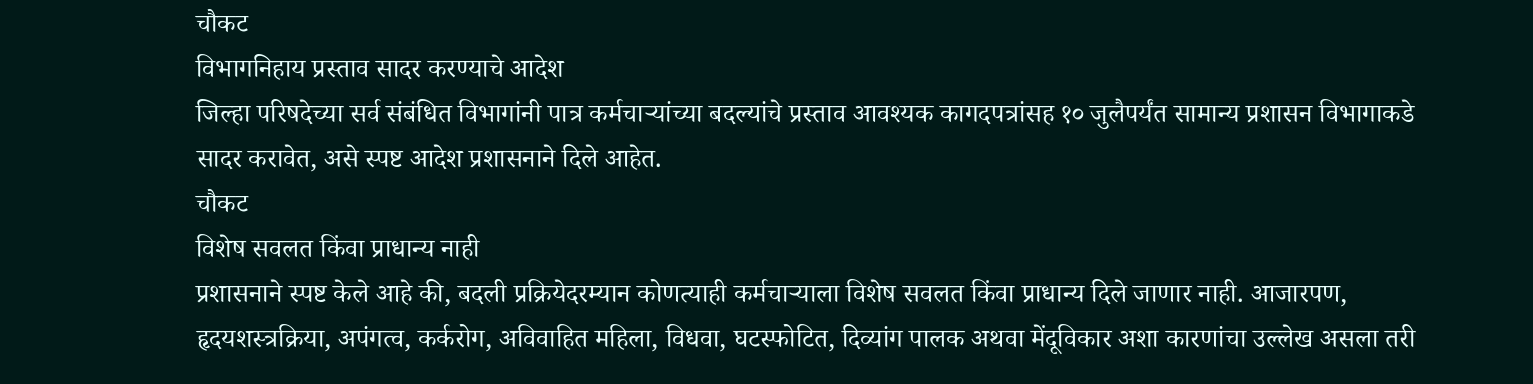चौकट
विभागनिहाय प्रस्ताव सादर करण्याचे आदेश
जिल्हा परिषदेच्या सर्व संबंधित विभागांनी पात्र कर्मचाऱ्यांच्या बदल्यांचे प्रस्ताव आवश्यक कागदपत्रांसह १० जुलैपर्यंत सामान्य प्रशासन विभागाकडे सादर करावेत, असे स्पष्ट आदेश प्रशासनाने दिले आहेत.
चौकट
विशेष सवलत किंवा प्राधान्य नाही
प्रशासनाने स्पष्ट केले आहे की, बदली प्रक्रियेदरम्यान कोणत्याही कर्मचाऱ्याला विशेष सवलत किंवा प्राधान्य दिले जाणार नाही. आजारपण, हृदयशस्त्रक्रिया, अपंगत्व, कर्करोग, अविवाहित महिला, विधवा, घटस्फोटित, दिव्यांग पालक अथवा मेंदूविकार अशा कारणांचा उल्लेख असला तरी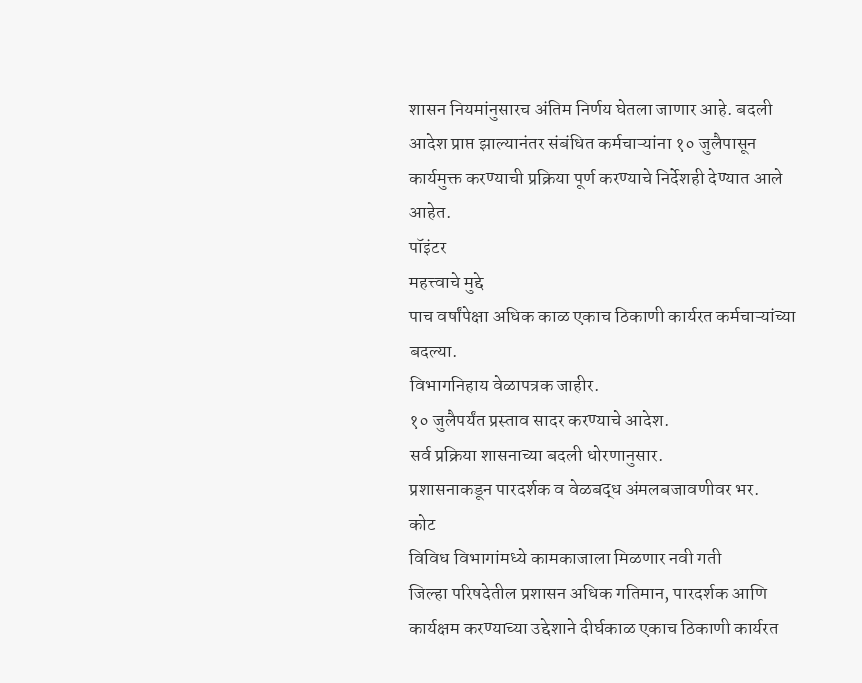शासन नियमांनुसारच अंतिम निर्णय घेतला जाणार आहे. बदली आदेश प्राप्त झाल्यानंतर संबंधित कर्मचाऱ्यांना १० जुलैपासून कार्यमुक्त करण्याची प्रक्रिया पूर्ण करण्याचे निर्देशही देण्यात आले आहेत.
पॉइंटर
महत्त्वाचे मुद्दे
पाच वर्षांपेक्षा अधिक काळ एकाच ठिकाणी कार्यरत कर्मचाऱ्यांच्या बदल्या.
विभागनिहाय वेळापत्रक जाहीर.
१० जुलैपर्यंत प्रस्ताव सादर करण्याचे आदेश.
सर्व प्रक्रिया शासनाच्या बदली धोरणानुसार.
प्रशासनाकडून पारदर्शक व वेळबद्ध अंमलबजावणीवर भर.
कोट
विविध विभागांमध्ये कामकाजाला मिळणार नवी गती
जिल्हा परिषदेतील प्रशासन अधिक गतिमान, पारदर्शक आणि कार्यक्षम करण्याच्या उद्देशाने दीर्घकाळ एकाच ठिकाणी कार्यरत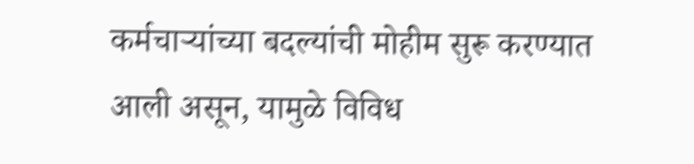कर्मचाऱ्यांच्या बदल्यांची मोहीम सुरू करण्यात आली असून, यामुळे विविध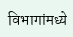विभागांमध्ये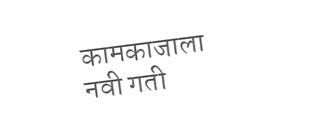कामकाजाला नवी गती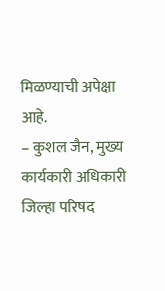मिळण्याची अपेक्षा आहे.
– कुशल जैन, मुख्य कार्यकारी अधिकारी जिल्हा परिषद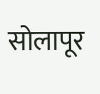सोलापूर